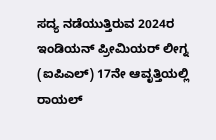ಸದ್ಯ ನಡೆಯುತ್ತಿರುವ 2024ರ ಇಂಡಿಯನ್ ಪ್ರೀಮಿಯರ್ ಲೀಗ್ನ (ಐಪಿಎಲ್) 17ನೇ ಆವೃತ್ತಿಯಲ್ಲಿ ರಾಯಲ್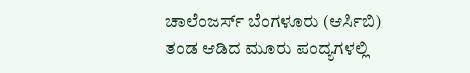ಚಾಲೆಂಜರ್ಸ್ ಬೆಂಗಳೂರು (ಆರ್ಸಿಬಿ) ತಂಡ ಆಡಿದ ಮೂರು ಪಂದ್ಯಗಳಲ್ಲಿ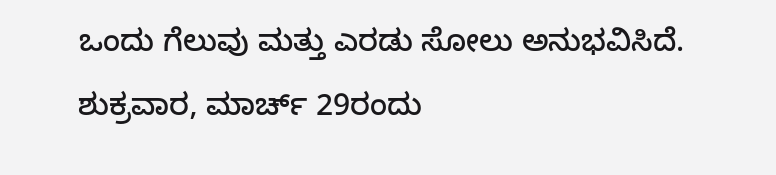ಒಂದು ಗೆಲುವು ಮತ್ತು ಎರಡು ಸೋಲು ಅನುಭವಿಸಿದೆ.
ಶುಕ್ರವಾರ, ಮಾರ್ಚ್ 29ರಂದು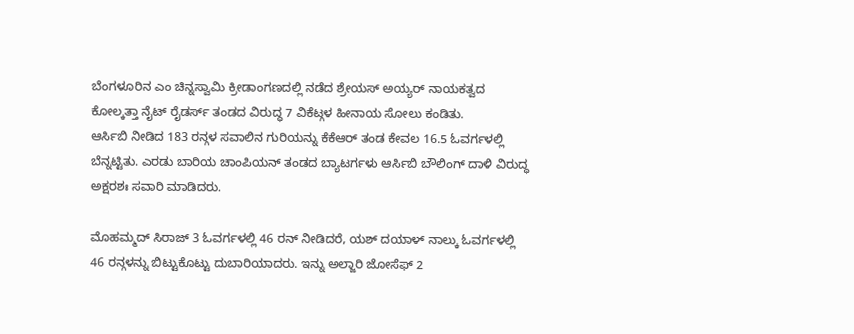ಬೆಂಗಳೂರಿನ ಎಂ ಚಿನ್ನಸ್ವಾಮಿ ಕ್ರೀಡಾಂಗಣದಲ್ಲಿ ನಡೆದ ಶ್ರೇಯಸ್ ಅಯ್ಯರ್ ನಾಯಕತ್ವದ ಕೋಲ್ಕತ್ತಾ ನೈಟ್ ರೈಡರ್ಸ್ ತಂಡದ ವಿರುದ್ಧ 7 ವಿಕೆಟ್ಗಳ ಹೀನಾಯ ಸೋಲು ಕಂಡಿತು.
ಆರ್ಸಿಬಿ ನೀಡಿದ 183 ರನ್ಗಳ ಸವಾಲಿನ ಗುರಿಯನ್ನು ಕೆಕೆಆರ್ ತಂಡ ಕೇವಲ 16.5 ಓವರ್ಗಳಲ್ಲಿ ಬೆನ್ನಟ್ಟಿತು. ಎರಡು ಬಾರಿಯ ಚಾಂಪಿಯನ್ ತಂಡದ ಬ್ಯಾಟರ್ಗಳು ಆರ್ಸಿಬಿ ಬೌಲಿಂಗ್ ದಾಳಿ ವಿರುದ್ಧ ಅಕ್ಷರಶಃ ಸವಾರಿ ಮಾಡಿದರು.

ಮೊಹಮ್ಮದ್ ಸಿರಾಜ್ 3 ಓವರ್ಗಳಲ್ಲಿ 46 ರನ್ ನೀಡಿದರೆ, ಯಶ್ ದಯಾಳ್ ನಾಲ್ಕು ಓವರ್ಗಳಲ್ಲಿ 46 ರನ್ಗಳನ್ನು ಬಿಟ್ಟುಕೊಟ್ಟು ದುಬಾರಿಯಾದರು. ಇನ್ನು ಅಲ್ಜಾರಿ ಜೋಸೆಫ್ 2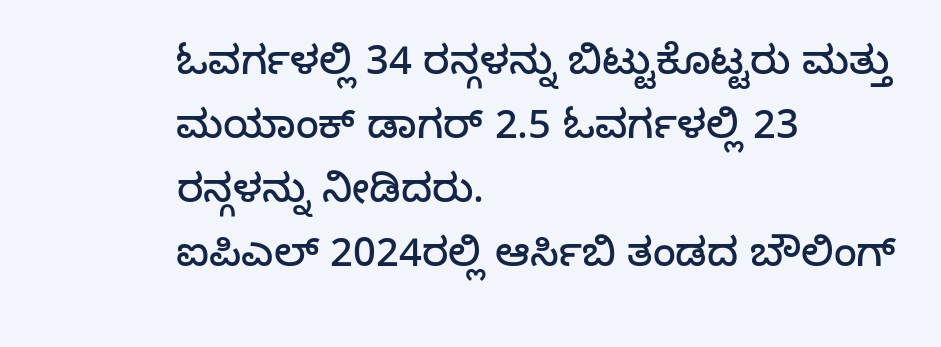ಓವರ್ಗಳಲ್ಲಿ 34 ರನ್ಗಳನ್ನು ಬಿಟ್ಟುಕೊಟ್ಟರು ಮತ್ತು ಮಯಾಂಕ್ ಡಾಗರ್ 2.5 ಓವರ್ಗಳಲ್ಲಿ 23 ರನ್ಗಳನ್ನು ನೀಡಿದರು.
ಐಪಿಎಲ್ 2024ರಲ್ಲಿ ಆರ್ಸಿಬಿ ತಂಡದ ಬೌಲಿಂಗ್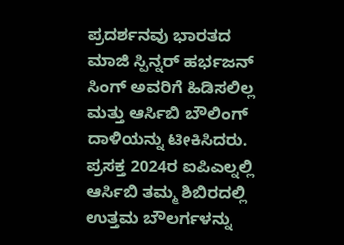ಪ್ರದರ್ಶನವು ಭಾರತದ ಮಾಜಿ ಸ್ಪಿನ್ನರ್ ಹರ್ಭಜನ್ ಸಿಂಗ್ ಅವರಿಗೆ ಹಿಡಿಸಲಿಲ್ಲ ಮತ್ತು ಆರ್ಸಿಬಿ ಬೌಲಿಂಗ್ ದಾಳಿಯನ್ನು ಟೀಕಿಸಿದರು.
ಪ್ರಸಕ್ತ 2024ರ ಐಪಿಎಲ್ನಲ್ಲಿ ಆರ್ಸಿಬಿ ತಮ್ಮ ಶಿಬಿರದಲ್ಲಿ ಉತ್ತಮ ಬೌಲರ್ಗಳನ್ನು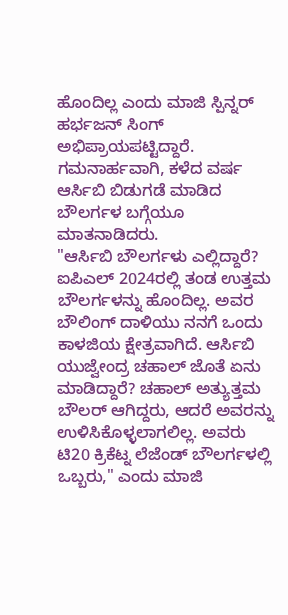ಹೊಂದಿಲ್ಲ ಎಂದು ಮಾಜಿ ಸ್ಪಿನ್ನರ್ ಹರ್ಭಜನ್ ಸಿಂಗ್ ಅಭಿಪ್ರಾಯಪಟ್ಟಿದ್ದಾರೆ. ಗಮನಾರ್ಹವಾಗಿ, ಕಳೆದ ವರ್ಷ ಆರ್ಸಿಬಿ ಬಿಡುಗಡೆ ಮಾಡಿದ ಬೌಲರ್ಗಳ ಬಗ್ಗೆಯೂ ಮಾತನಾಡಿದರು.
"ಆರ್ಸಿಬಿ ಬೌಲರ್ಗಳು ಎಲ್ಲಿದ್ದಾರೆ? ಐಪಿಎಲ್ 2024ರಲ್ಲಿ ತಂಡ ಉತ್ತಮ ಬೌಲರ್ಗಳನ್ನು ಹೊಂದಿಲ್ಲ. ಅವರ ಬೌಲಿಂಗ್ ದಾಳಿಯು ನನಗೆ ಒಂದು ಕಾಳಜಿಯ ಕ್ಷೇತ್ರವಾಗಿದೆ. ಆರ್ಸಿಬಿ ಯುಜ್ವೇಂದ್ರ ಚಹಾಲ್ ಜೊತೆ ಏನು ಮಾಡಿದ್ದಾರೆ? ಚಹಾಲ್ ಅತ್ಯುತ್ತಮ ಬೌಲರ್ ಆಗಿದ್ದರು, ಆದರೆ ಅವರನ್ನು ಉಳಿಸಿಕೊಳ್ಳಲಾಗಲಿಲ್ಲ. ಅವರು ಟಿ20 ಕ್ರಿಕೆಟ್ನ ಲೆಜೆಂಡ್ ಬೌಲರ್ಗಳಲ್ಲಿ ಒಬ್ಬರು," ಎಂದು ಮಾಜಿ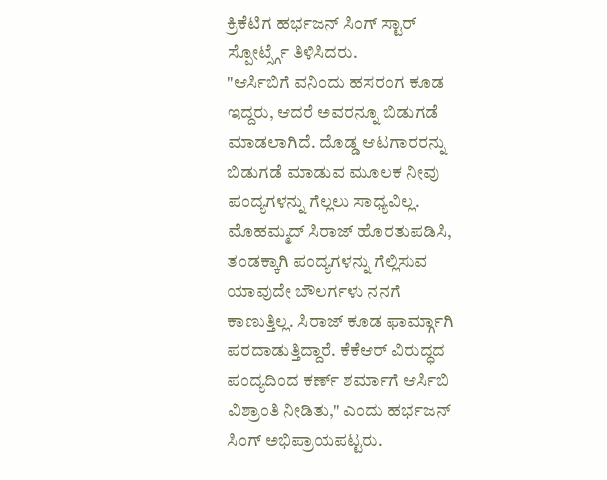ಕ್ರಿಕೆಟಿಗ ಹರ್ಭಜನ್ ಸಿಂಗ್ ಸ್ಟಾರ್ ಸ್ಪೋರ್ಟ್ಸ್ಗೆ ತಿಳಿಸಿದರು.
"ಆರ್ಸಿಬಿಗೆ ವನಿಂದು ಹಸರಂಗ ಕೂಡ ಇದ್ದರು, ಆದರೆ ಅವರನ್ನೂ ಬಿಡುಗಡೆ ಮಾಡಲಾಗಿದೆ. ದೊಡ್ಡ ಆಟಗಾರರನ್ನು ಬಿಡುಗಡೆ ಮಾಡುವ ಮೂಲಕ ನೀವು ಪಂದ್ಯಗಳನ್ನು ಗೆಲ್ಲಲು ಸಾಧ್ಯವಿಲ್ಲ. ಮೊಹಮ್ಮದ್ ಸಿರಾಜ್ ಹೊರತುಪಡಿಸಿ, ತಂಡಕ್ಕಾಗಿ ಪಂದ್ಯಗಳನ್ನು ಗೆಲ್ಲಿಸುವ ಯಾವುದೇ ಬೌಲರ್ಗಳು ನನಗೆ ಕಾಣುತ್ತಿಲ್ಲ. ಸಿರಾಜ್ ಕೂಡ ಫಾರ್ಮ್ಗಾಗಿ ಪರದಾಡುತ್ತಿದ್ದಾರೆ. ಕೆಕೆಆರ್ ವಿರುದ್ಧದ ಪಂದ್ಯದಿಂದ ಕರ್ಣ್ ಶರ್ಮಾಗೆ ಆರ್ಸಿಬಿ ವಿಶ್ರಾಂತಿ ನೀಡಿತು," ಎಂದು ಹರ್ಭಜನ್ ಸಿಂಗ್ ಅಭಿಪ್ರಾಯಪಟ್ಟರು.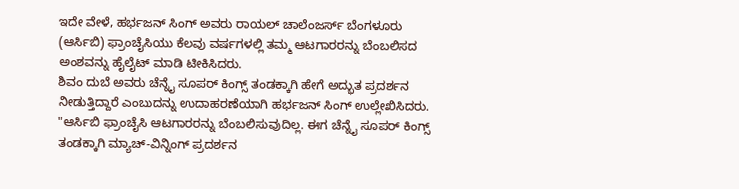ಇದೇ ವೇಳೆ, ಹರ್ಭಜನ್ ಸಿಂಗ್ ಅವರು ರಾಯಲ್ ಚಾಲೆಂಜರ್ಸ್ ಬೆಂಗಳೂರು (ಆರ್ಸಿಬಿ) ಫ್ರಾಂಚೈಸಿಯು ಕೆಲವು ವರ್ಷಗಳಲ್ಲಿ ತಮ್ಮ ಆಟಗಾರರನ್ನು ಬೆಂಬಲಿಸದ ಅಂಶವನ್ನು ಹೈಲೈಟ್ ಮಾಡಿ ಟೀಕಿಸಿದರು.
ಶಿವಂ ದುಬೆ ಅವರು ಚೆನ್ನೈ ಸೂಪರ್ ಕಿಂಗ್ಸ್ ತಂಡಕ್ಕಾಗಿ ಹೇಗೆ ಅದ್ಭುತ ಪ್ರದರ್ಶನ ನೀಡುತ್ತಿದ್ದಾರೆ ಎಂಬುದನ್ನು ಉದಾಹರಣೆಯಾಗಿ ಹರ್ಭಜನ್ ಸಿಂಗ್ ಉಲ್ಲೇಖಿಸಿದರು.
"ಆರ್ಸಿಬಿ ಫ್ರಾಂಚೈಸಿ ಆಟಗಾರರನ್ನು ಬೆಂಬಲಿಸುವುದಿಲ್ಲ. ಈಗ ಚೆನ್ನೈ ಸೂಪರ್ ಕಿಂಗ್ಸ್ ತಂಡಕ್ಕಾಗಿ ಮ್ಯಾಚ್-ವಿನ್ನಿಂಗ್ ಪ್ರದರ್ಶನ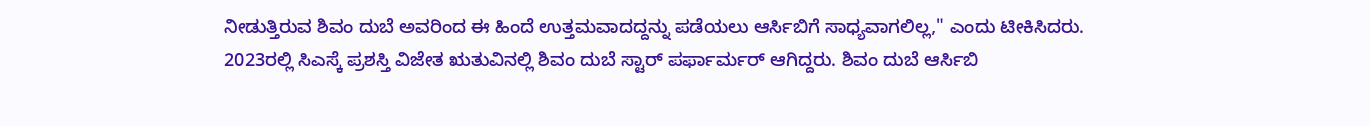ನೀಡುತ್ತಿರುವ ಶಿವಂ ದುಬೆ ಅವರಿಂದ ಈ ಹಿಂದೆ ಉತ್ತಮವಾದದ್ದನ್ನು ಪಡೆಯಲು ಆರ್ಸಿಬಿಗೆ ಸಾಧ್ಯವಾಗಲಿಲ್ಲ," ಎಂದು ಟೀಕಿಸಿದರು.
2023ರಲ್ಲಿ ಸಿಎಸ್ಕೆ ಪ್ರಶಸ್ತಿ ವಿಜೇತ ಋತುವಿನಲ್ಲಿ ಶಿವಂ ದುಬೆ ಸ್ಟಾರ್ ಪರ್ಫಾರ್ಮರ್ ಆಗಿದ್ದರು. ಶಿವಂ ದುಬೆ ಆರ್ಸಿಬಿ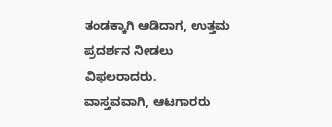ತಂಡಕ್ಕಾಗಿ ಆಡಿದಾಗ, ಉತ್ತಮ ಪ್ರದರ್ಶನ ನೀಡಲು ವಿಫಲರಾದರು.
ವಾಸ್ತವವಾಗಿ, ಆಟಗಾರರು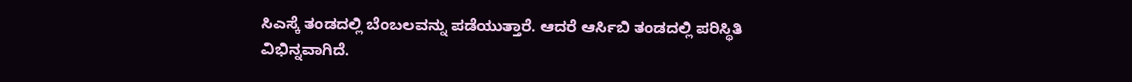ಸಿಎಸ್ಕೆ ತಂಡದಲ್ಲಿ ಬೆಂಬಲವನ್ನು ಪಡೆಯುತ್ತಾರೆ. ಆದರೆ ಆರ್ಸಿಬಿ ತಂಡದಲ್ಲಿ ಪರಿಸ್ಥಿತಿ ವಿಭಿನ್ನವಾಗಿದೆ.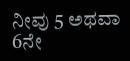ನೀವು 5 ಅಥವಾ 6ನೇ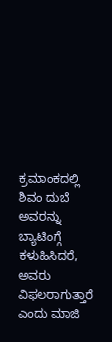ಕ್ರಮಾಂಕದಲ್ಲಿ ಶಿವಂ ದುಬೆ ಅವರನ್ನು ಬ್ಯಾಟಿಂಗ್ಗೆ ಕಳುಹಿಸಿದರೆ, ಅವರು ವಿಫಲರಾಗುತ್ತಾರೆ ಎಂದು ಮಾಜಿ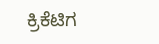ಕ್ರಿಕೆಟಿಗ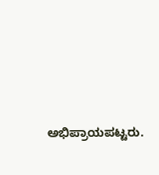ಅಭಿಪ್ರಾಯಪಟ್ಟರು.